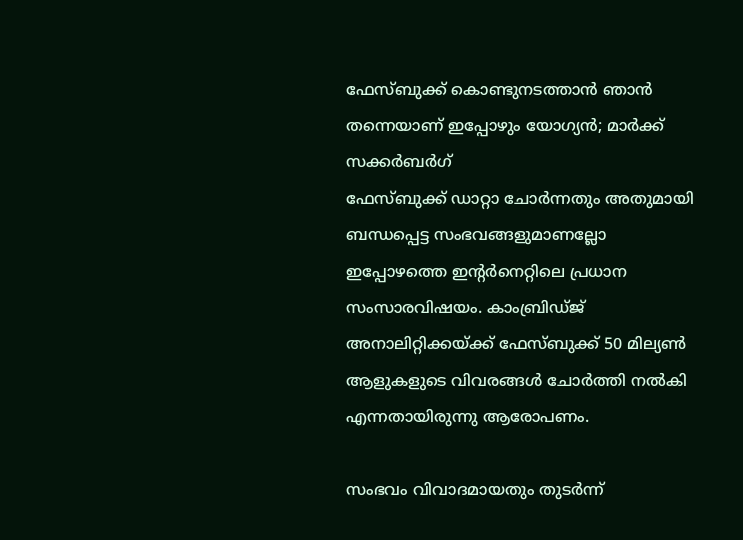ഫേസ്ബുക്ക് കൊണ്ടുനടത്താൻ ഞാൻ തന്നെയാണ് ഇപ്പോഴും യോഗ്യൻ; മാർക്ക് സക്കർബർഗ്
ഫേസ്ബുക്ക് ഡാറ്റാ ചോർന്നതും അതുമായി ബന്ധപ്പെട്ട സംഭവങ്ങളുമാണല്ലോ ഇപ്പോഴത്തെ ഇന്റർനെറ്റിലെ പ്രധാന സംസാരവിഷയം. കാംബ്രിഡ്ജ് അനാലിറ്റിക്കയ്ക്ക് ഫേസ്ബുക്ക് 50 മില്യൺ ആളുകളുടെ വിവരങ്ങൾ ചോർത്തി നൽകി എന്നതായിരുന്നു ആരോപണം.

സംഭവം വിവാദമായതും തുടർന്ന്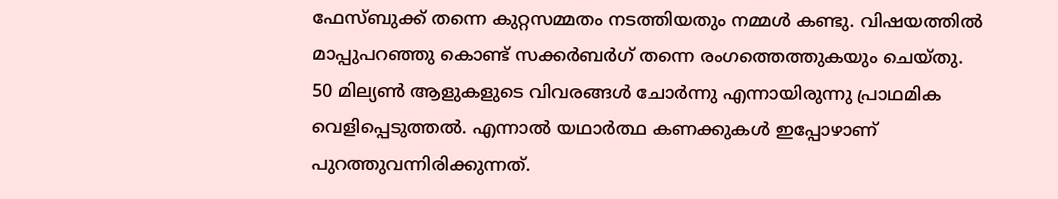ഫേസ്ബുക്ക് തന്നെ കുറ്റസമ്മതം നടത്തിയതും നമ്മൾ കണ്ടു. വിഷയത്തിൽ മാപ്പുപറഞ്ഞു കൊണ്ട് സക്കർബർഗ് തന്നെ രംഗത്തെത്തുകയും ചെയ്തു. 50 മില്യൺ ആളുകളുടെ വിവരങ്ങൾ ചോർന്നു എന്നായിരുന്നു പ്രാഥമിക വെളിപ്പെടുത്തൽ. എന്നാൽ യഥാർത്ഥ കണക്കുകൾ ഇപ്പോഴാണ് പുറത്തുവന്നിരിക്കുന്നത്.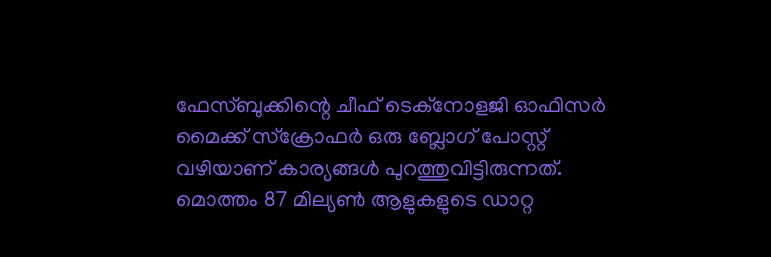ഫേസ്ബുക്കിന്റെ ചീഫ് ടെക്നോളജി ഓഫിസർ മൈക്ക് സ്ക്രോഫർ ഒരു ബ്ലോഗ് പോസ്റ്റ് വഴിയാണ് കാര്യങ്ങൾ പുറത്തുവിട്ടിരുന്നത്. മൊത്തം 87 മില്യൺ ആളുകളുടെ ഡാറ്റ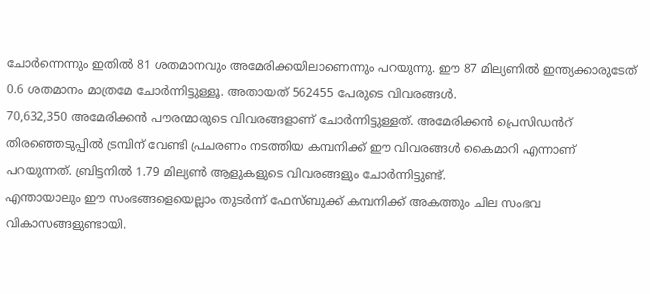ചോർന്നെന്നും ഇതിൽ 81 ശതമാനവും അമേരിക്കയിലാണെന്നും പറയുന്നു. ഈ 87 മില്യണിൽ ഇന്ത്യക്കാരുടേത് 0.6 ശതമാനം മാത്രമേ ചോർന്നിട്ടുള്ളൂ. അതായത് 562455 പേരുടെ വിവരങ്ങൾ.
70,632,350 അമേരിക്കൻ പൗരന്മാരുടെ വിവരങ്ങളാണ് ചോർന്നിട്ടുള്ളത്. അമേരിക്കൻ പ്രെസിഡൻറ് തിരഞ്ഞെടുപ്പിൽ ട്രമ്പിന് വേണ്ടി പ്രചരണം നടത്തിയ കമ്പനിക്ക് ഈ വിവരങ്ങൾ കൈമാറി എന്നാണ് പറയുന്നത്. ബ്രിട്ടനിൽ 1.79 മില്യൺ ആളുകളുടെ വിവരങ്ങളും ചോർന്നിട്ടുണ്ട്.
എന്തായാലും ഈ സംഭങ്ങളെയെല്ലാം തുടർന്ന് ഫേസ്ബുക്ക് കമ്പനിക്ക് അകത്തും ചില സംഭവ വികാസങ്ങളുണ്ടായി.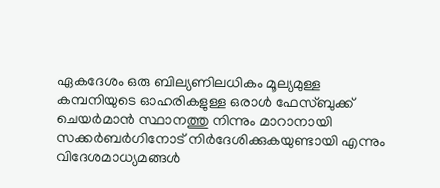ഏകദേശം ഒരു ബില്യണിലധികം മൂല്യമുള്ള കമ്പനിയുടെ ഓഹരികളുള്ള ഒരാൾ ഫേസ്ബുക്ക് ചെയർമാൻ സ്ഥാനത്തു നിന്നും മാറാനായി സക്കർബർഗിനോട് നിർദേശിക്കുകയുണ്ടായി എന്നും വിദേശമാധ്യമങ്ങൾ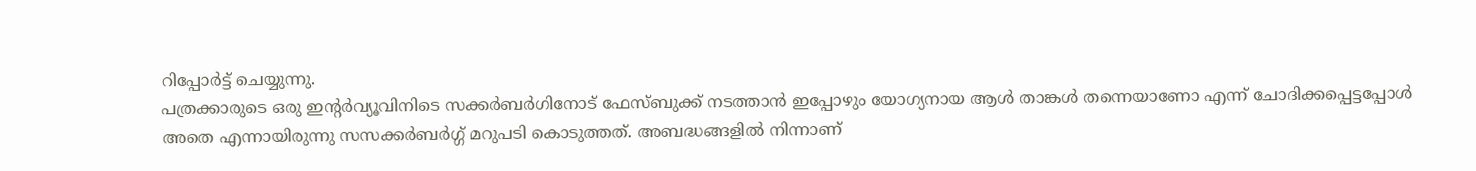റിപ്പോർട്ട് ചെയ്യുന്നു.
പത്രക്കാരുടെ ഒരു ഇന്റർവ്യൂവിനിടെ സക്കർബർഗിനോട് ഫേസ്ബുക്ക് നടത്താൻ ഇപ്പോഴും യോഗ്യനായ ആൾ താങ്കൾ തന്നെയാണോ എന്ന് ചോദിക്കപ്പെട്ടപ്പോൾ അതെ എന്നായിരുന്നു സസക്കർബർഗ്ഗ് മറുപടി കൊടുത്തത്. അബദ്ധങ്ങളിൽ നിന്നാണ്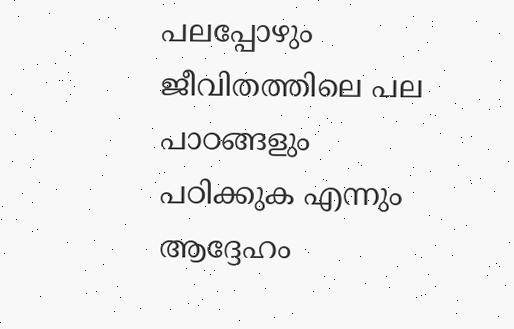പലപ്പോഴും ജീവിതത്തിലെ പല പാഠങ്ങളും പഠിക്കുക എന്നും ആദ്ദേഹം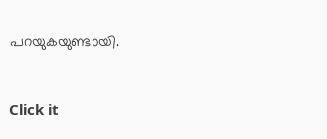പറയുകയുണ്ടായി.


Click it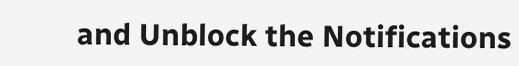and Unblock the Notifications